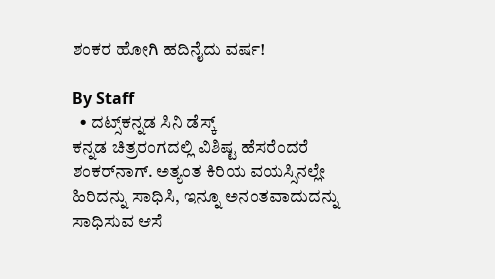ಶಂಕರ ಹೋಗಿ ಹದಿನೈದು ವರ್ಷ!

By Staff
  • ದಟ್ಸ್‌ಕನ್ನಡ ಸಿನಿ ಡೆಸ್ಕ್‌
ಕನ್ನಡ ಚಿತ್ರರಂಗದಲ್ಲಿ ವಿಶಿಷ್ಟ ಹೆಸರೆಂದರೆ ಶಂಕರ್‌ನಾಗ್‌. ಅತ್ಯಂತ ಕಿರಿಯ ವಯಸ್ಸಿನಲ್ಲೇ ಹಿರಿದನ್ನು ಸಾಧಿಸಿ, ಇನ್ನೂ ಅನಂತವಾದುದನ್ನು ಸಾಧಿಸುವ ಆಸೆ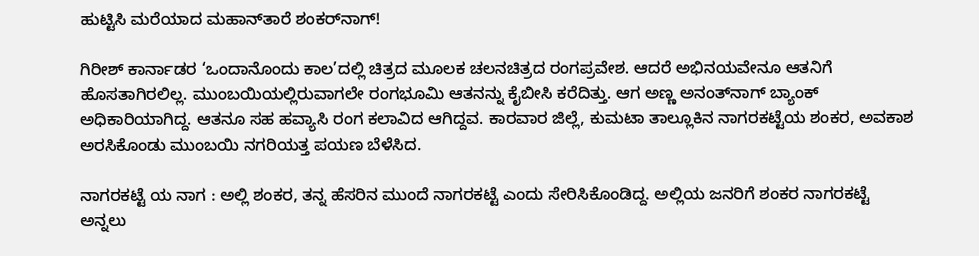ಹುಟ್ಟಿಸಿ ಮರೆಯಾದ ಮಹಾನ್‌ತಾರೆ ಶಂಕರ್‌ನಾಗ್‌!

ಗಿರೀಶ್‌ ಕಾರ್ನಾಡರ ‘ಒಂದಾನೊಂದು ಕಾಲ’ದಲ್ಲಿ ಚಿತ್ರದ ಮೂಲಕ ಚಲನಚಿತ್ರದ ರಂಗಪ್ರವೇಶ. ಆದರೆ ಅಭಿನಯವೇನೂ ಆತನಿಗೆ ಹೊಸತಾಗಿರಲಿಲ್ಲ. ಮುಂಬಯಿಯಲ್ಲಿರುವಾಗಲೇ ರಂಗಭೂಮಿ ಆತನನ್ನು ಕೈಬೀಸಿ ಕರೆದಿತ್ತು. ಆಗ ಅಣ್ಣ ಅನಂತ್‌ನಾಗ್‌ ಬ್ಯಾಂಕ್‌ ಅಧಿಕಾರಿಯಾಗಿದ್ದ. ಆತನೂ ಸಹ ಹವ್ಯಾಸಿ ರಂಗ ಕಲಾವಿದ ಆಗಿದ್ದವ. ಕಾರವಾರ ಜಿಲ್ಲೆ, ಕುಮಟಾ ತಾಲ್ಲೂಕಿನ ನಾಗರಕಟ್ಟೆಯ ಶಂಕರ, ಅವಕಾಶ ಅರಸಿಕೊಂಡು ಮುಂಬಯಿ ನಗರಿಯತ್ತ ಪಯಣ ಬೆಳೆಸಿದ.

ನಾಗರಕಟ್ಟೆ ಯ ನಾಗ : ಅಲ್ಲಿ ಶಂಕರ, ತನ್ನ ಹೆಸರಿನ ಮುಂದೆ ನಾಗರಕಟ್ಟೆ ಎಂದು ಸೇರಿಸಿಕೊಂಡಿದ್ದ. ಅಲ್ಲಿಯ ಜನರಿಗೆ ಶಂಕರ ನಾಗರಕಟ್ಟೆ ಅನ್ನಲು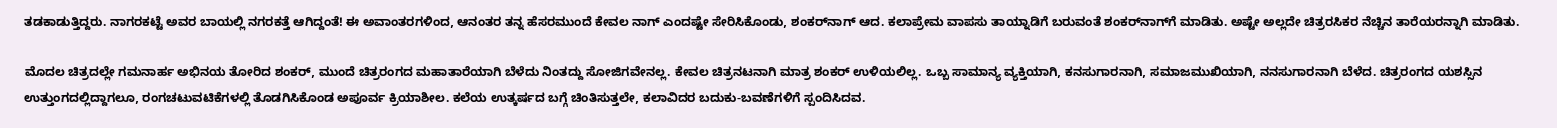ತಡಕಾಡುತ್ತಿದ್ದರು. ನಾಗರಕಟ್ಟೆ ಅವರ ಬಾಯಲ್ಲಿ ನಗರಕತ್ತೆ ಆಗಿದ್ದಂತೆ! ಈ ಅವಾಂತರಗಳಿಂದ, ಆನಂತರ ತನ್ನ ಹೆಸರಮುಂದೆ ಕೇವಲ ನಾಗ್‌ ಎಂದಷ್ಟೇ ಸೇರಿಸಿಕೊಂಡು, ಶಂಕರ್‌ನಾಗ್‌ ಆದ. ಕಲಾಪ್ರೇಮ ವಾಪಸು ತಾಯ್ನಾಡಿಗೆ ಬರುವಂತೆ ಶಂಕರ್‌ನಾಗ್‌ಗೆ ಮಾಡಿತು. ಅಷ್ಟೇ ಅಲ್ಲದೇ ಚಿತ್ರರಸಿಕರ ನೆಚ್ಚಿನ ತಾರೆಯರನ್ನಾಗಿ ಮಾಡಿತು.

ಮೊದಲ ಚಿತ್ರದಲ್ಲೇ ಗಮನಾರ್ಹ ಅಭಿನಯ ತೋರಿದ ಶಂಕರ್‌, ಮುಂದೆ ಚಿತ್ರರಂಗದ ಮಹಾತಾರೆಯಾಗಿ ಬೆಳೆದು ನಿಂತದ್ದು ಸೋಜಿಗವೇನಲ್ಲ. ಕೇವಲ ಚಿತ್ರನಟನಾಗಿ ಮಾತ್ರ ಶಂಕರ್‌ ಉಳಿಯಲಿಲ್ಲ. ಒಬ್ಬ ಸಾಮಾನ್ಯ ವ್ಯಕ್ತಿಯಾಗಿ, ಕನಸುಗಾರನಾಗಿ, ಸಮಾಜಮುಖಿಯಾಗಿ, ನನಸುಗಾರನಾಗಿ ಬೆಳೆದ. ಚಿತ್ರರಂಗದ ಯಶಸ್ಸಿನ ಉತ್ತುಂಗದಲ್ಲಿದ್ದಾಗಲೂ, ರಂಗಚಟುವಟಿಕೆಗಳಲ್ಲಿ ತೊಡಗಿಸಿಕೊಂಡ ಅಪೂರ್ವ ಕ್ರಿಯಾಶೀಲ. ಕಲೆಯ ಉತ್ಕರ್ಷದ ಬಗ್ಗೆ ಚಿಂತಿಸುತ್ತಲೇ, ಕಲಾವಿದರ ಬದುಕು-ಬವಣೆಗಳಿಗೆ ಸ್ಪಂದಿಸಿದವ.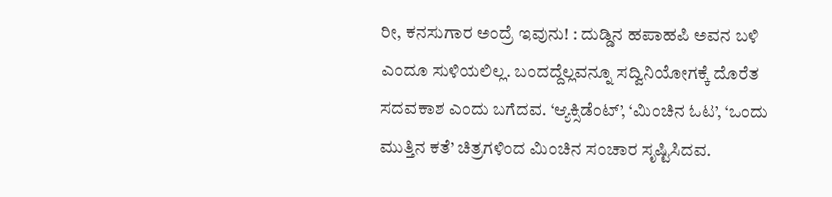ರೀ, ಕನಸುಗಾರ ಅಂದ್ರೆ ಇವುನು! : ದುಡ್ಡಿನ ಹಪಾಹಪಿ ಅವನ ಬಳಿ ಎಂದೂ ಸುಳಿಯಲಿಲ್ಲ. ಬಂದದ್ದೆಲ್ಲವನ್ನೂ ಸದ್ವಿನಿಯೋಗಕ್ಕೆ ದೊರೆತ ಸದವಕಾಶ ಎಂದು ಬಗೆದವ. ‘ಆ್ಯಕ್ಸಿಡೆಂಟ್‌’, ‘ಮಿಂಚಿನ ಓಟ’, ‘ಒಂದು ಮುತ್ತಿನ ಕತೆ’ ಚಿತ್ರಗಳಿಂದ ಮಿಂಚಿನ ಸಂಚಾರ ಸೃಷ್ಟಿಸಿದವ.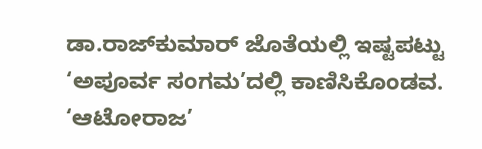ಡಾ.ರಾಜ್‌ಕುಮಾರ್‌ ಜೊತೆಯಲ್ಲಿ ಇಷ್ಟಪಟ್ಟು ‘ಅಪೂರ್ವ ಸಂಗಮ’ದಲ್ಲಿ ಕಾಣಿಸಿಕೊಂಡವ. ‘ಆಟೋರಾಜ’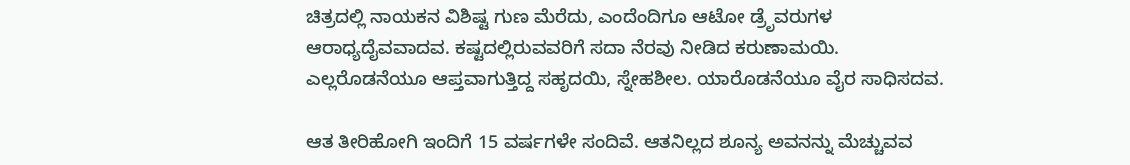ಚಿತ್ರದಲ್ಲಿ ನಾಯಕನ ವಿಶಿಷ್ಟ ಗುಣ ಮೆರೆದು, ಎಂದೆಂದಿಗೂ ಆಟೋ ಡ್ರೆೃವರುಗಳ ಆರಾಧ್ಯದೈವವಾದವ. ಕಷ್ಟದಲ್ಲಿರುವವರಿಗೆ ಸದಾ ನೆರವು ನೀಡಿದ ಕರುಣಾಮಯಿ. ಎಲ್ಲರೊಡನೆಯೂ ಆಪ್ತವಾಗುತ್ತಿದ್ದ ಸಹೃದಯಿ, ಸ್ನೇಹಶೀಲ. ಯಾರೊಡನೆಯೂ ವೈರ ಸಾಧಿಸದವ.

ಆತ ತೀರಿಹೋಗಿ ಇಂದಿಗೆ 15 ವರ್ಷಗಳೇ ಸಂದಿವೆ. ಆತನಿಲ್ಲದ ಶೂನ್ಯ ಅವನನ್ನು ಮೆಚ್ಚುವವ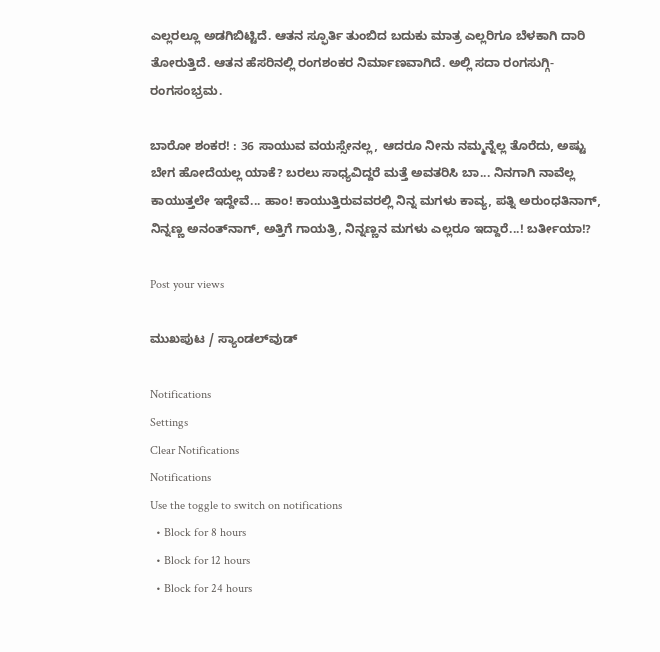ಎಲ್ಲರಲ್ಲೂ ಅಡಗಿಬಿಟ್ಟಿದೆ. ಆತನ ಸ್ಫೂರ್ತಿ ತುಂಬಿದ ಬದುಕು ಮಾತ್ರ ಎಲ್ಲರಿಗೂ ಬೆಳಕಾಗಿ ದಾರಿ ತೋರುತ್ತಿದೆ. ಆತನ ಹೆಸರಿನಲ್ಲಿ ರಂಗಶಂಕರ ನಿರ್ಮಾಣವಾಗಿದೆ. ಅಲ್ಲಿ ಸದಾ ರಂಗಸುಗ್ಗಿ-ರಂಗಸಂಭ್ರಮ.

ಬಾರೋ ಶಂಕರ! : 36 ಸಾಯುವ ವಯಸ್ಸೇನಲ್ಲ, ಆದರೂ ನೀನು ನಮ್ಮನ್ನೆಲ್ಲ ತೊರೆದು, ಅಷ್ಟು ಬೇಗ ಹೋದೆಯಲ್ಲ ಯಾಕೆ? ಬರಲು ಸಾಧ್ಯವಿದ್ದರೆ ಮತ್ತೆ ಅವತರಿಸಿ ಬಾ... ನಿನಗಾಗಿ ನಾವೆಲ್ಲ ಕಾಯುತ್ತಲೇ ಇದ್ದೇವೆ... ಹಾಂ! ಕಾಯುತ್ತಿರುವವರಲ್ಲಿ ನಿನ್ನ ಮಗಳು ಕಾವ್ಯ, ಪತ್ನಿ ಅರುಂಧತಿನಾಗ್‌, ನಿನ್ನಣ್ಣ ಅನಂತ್‌ನಾಗ್‌, ಅತ್ತಿಗೆ ಗಾಯತ್ರಿ, ನಿನ್ನಣ್ಣನ ಮಗಳು ಎಲ್ಲರೂ ಇದ್ದಾರೆ...! ಬರ್ತೀಯಾ!?

Post your views

ಮುಖಪುಟ / ಸ್ಯಾಂಡಲ್‌ವುಡ್‌

Notifications
Settings
Clear Notifications
Notifications
Use the toggle to switch on notifications
  • Block for 8 hours
  • Block for 12 hours
  • Block for 24 hours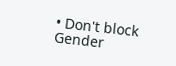• Don't block
Gender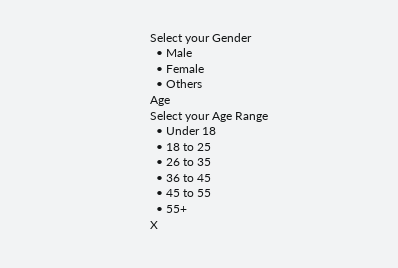Select your Gender
  • Male
  • Female
  • Others
Age
Select your Age Range
  • Under 18
  • 18 to 25
  • 26 to 35
  • 36 to 45
  • 45 to 55
  • 55+
X